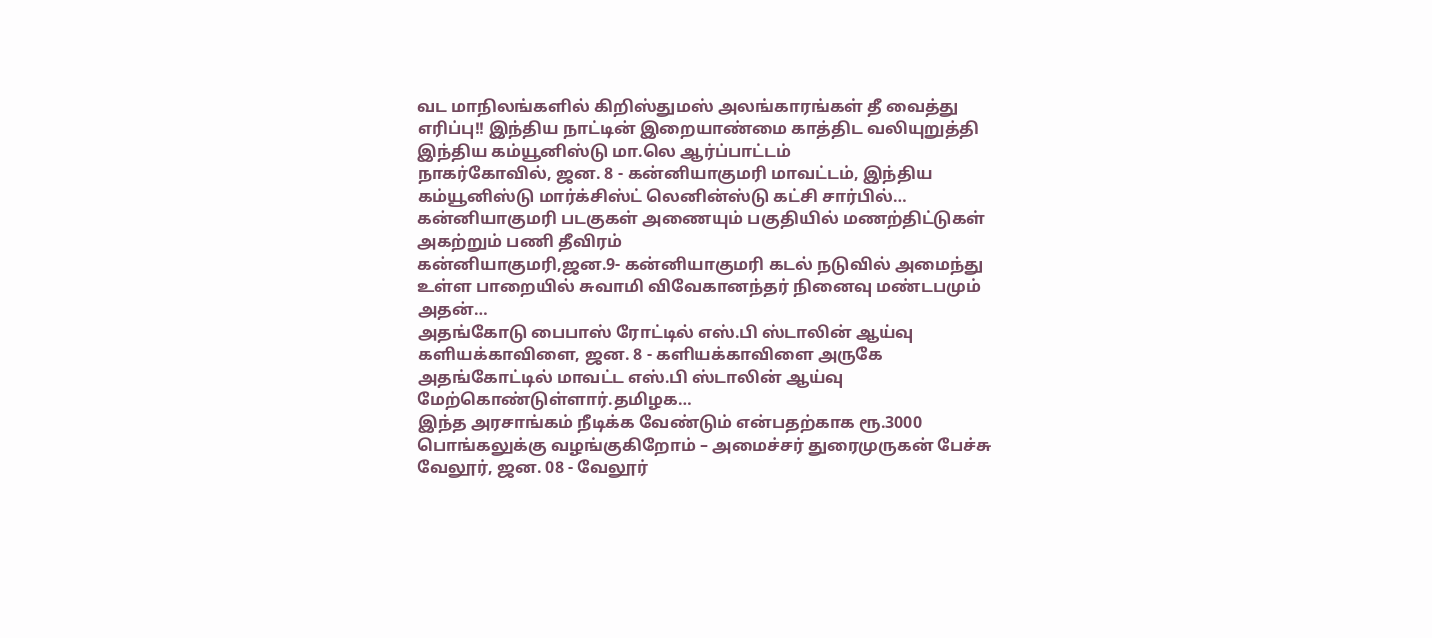வட மாநிலங்களில் கிறிஸ்துமஸ் அலங்காரங்கள் தீ வைத்து எரிப்பு!! இந்திய நாட்டின் இறையாண்மை காத்திட வலியுறுத்தி இந்திய கம்யூனிஸ்டு மா.லெ ஆர்ப்பாட்டம்
நாகர்கோவில், ஜன. 8 - கன்னியாகுமரி மாவட்டம், இந்திய கம்யூனிஸ்டு மார்க்சிஸ்ட் லெனின்ஸ்டு கட்சி சார்பில்…
கன்னியாகுமரி படகுகள் அணையும் பகுதியில் மணற்திட்டுகள் அகற்றும் பணி தீவிரம்
கன்னியாகுமரி,ஜன.9- கன்னியாகுமரி கடல் நடுவில் அமைந்து உள்ள பாறையில் சுவாமி விவேகானந்தர் நினைவு மண்டபமும் அதன்…
அதங்கோடு பைபாஸ் ரோட்டில் எஸ்.பி ஸ்டாலின் ஆய்வு
களியக்காவிளை, ஜன. 8 - களியக்காவிளை அருகே அதங்கோட்டில் மாவட்ட எஸ்.பி ஸ்டாலின் ஆய்வு மேற்கொண்டுள்ளார்.தமிழக…
இந்த அரசாங்கம் நீடிக்க வேண்டும் என்பதற்காக ரூ.3000 பொங்கலுக்கு வழங்குகிறோம் – அமைச்சர் துரைமுருகன் பேச்சு
வேலூர், ஜன. 08 - வேலூர்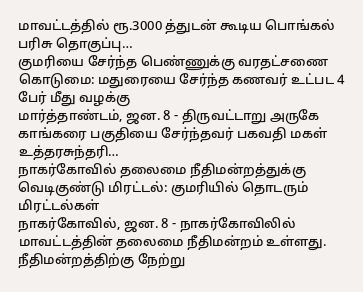மாவட்டத்தில் ரூ.3000 த்துடன் கூடிய பொங்கல் பரிசு தொகுப்பு…
குமரியை சேர்ந்த பெண்ணுக்கு வரதட்சணை கொடுமை: மதுரையை சேர்ந்த கணவர் உட்பட 4 பேர் மீது வழக்கு
மார்த்தாண்டம், ஜன. 8 - திருவட்டாறு அருகே காங்கரை பகுதியை சேர்ந்தவர் பகவதி மகள் உத்தரசுந்தரி…
நாகர்கோவில் தலைமை நீதிமன்றத்துக்கு வெடிகுண்டு மிரட்டல்: குமரியில் தொடரும் மிரட்டல்கள்
நாகர்கோவில், ஜன. 8 - நாகர்கோவிலில் மாவட்டத்தின் தலைமை நீதிமன்றம் உள்ளது. நீதிமன்றத்திற்கு நேற்று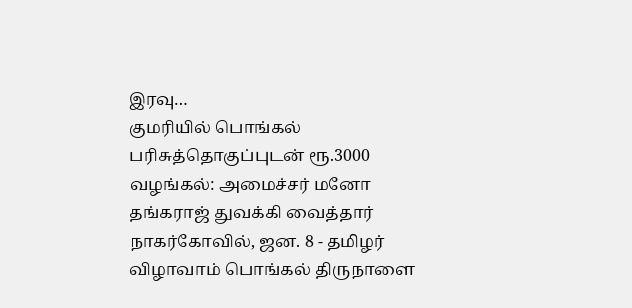இரவு…
குமரியில் பொங்கல் பரிசுத்தொகுப்புடன் ரூ.3000 வழங்கல்: அமைச்சர் மனோ தங்கராஜ் துவக்கி வைத்தார்
நாகர்கோவில், ஜன. 8 - தமிழர் விழாவாம் பொங்கல் திருநாளை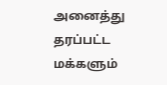அனைத்து தரப்பட்ட மக்களும்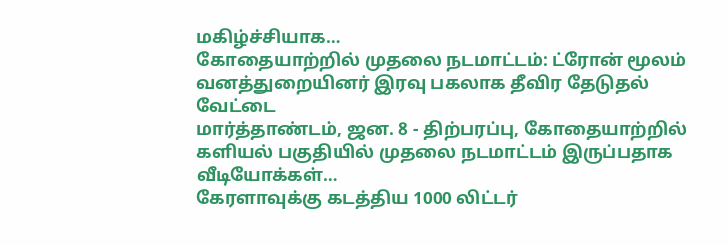மகிழ்ச்சியாக…
கோதையாற்றில் முதலை நடமாட்டம்: ட்ரோன் மூலம் வனத்துறையினர் இரவு பகலாக தீவிர தேடுதல் வேட்டை
மார்த்தாண்டம், ஜன. 8 - திற்பரப்பு, கோதையாற்றில் களியல் பகுதியில் முதலை நடமாட்டம் இருப்பதாக வீடியோக்கள்…
கேரளாவுக்கு கடத்திய 1000 லிட்டர்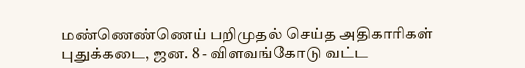மண்ணெண்ணெய் பறிமுதல் செய்த அதிகாரிகள்
புதுக்கடை, ஜன. 8 - விளவங்கோடு வட்ட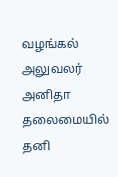வழங்கல் அலுவலர் அனிதா தலைமையில் தனி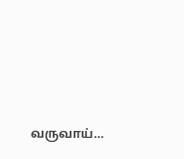வருவாய்…